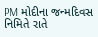PM મોદીના જન્મદિવસ નિમિતે રાતે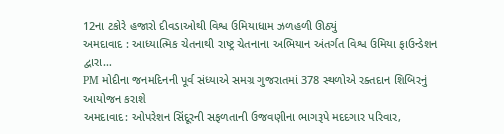12ના ટકોરે હજારો દીવડાઓથી વિશ્વ ઉમિયાધામ ઝળહળી ઊઠ્યું
અમદાવાદ : આધ્યાત્મિક ચેતનાથી રાષ્ટ્ર ચેતનાના અભિયાન અંતર્ગત વિશ્વ ઉમિયા ફાઉન્ડેશન દ્વારા…
PM મોદીના જનમદિનની પૂર્વ સંધ્યાએ સમગ્ર ગુજરાતમાં 378 સ્થળોએ રક્તદાન શિબિરનું આયોજન કરાશે
અમદાવાદ: ઓપરેશન સિંદૂરની સફળતાની ઉજવણીના ભાગરૂપે મદદગાર પરિવાર,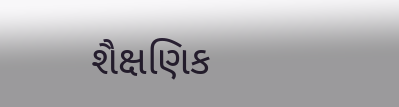શૈક્ષણિક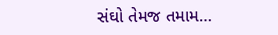સંઘો તેમજ તમામ…